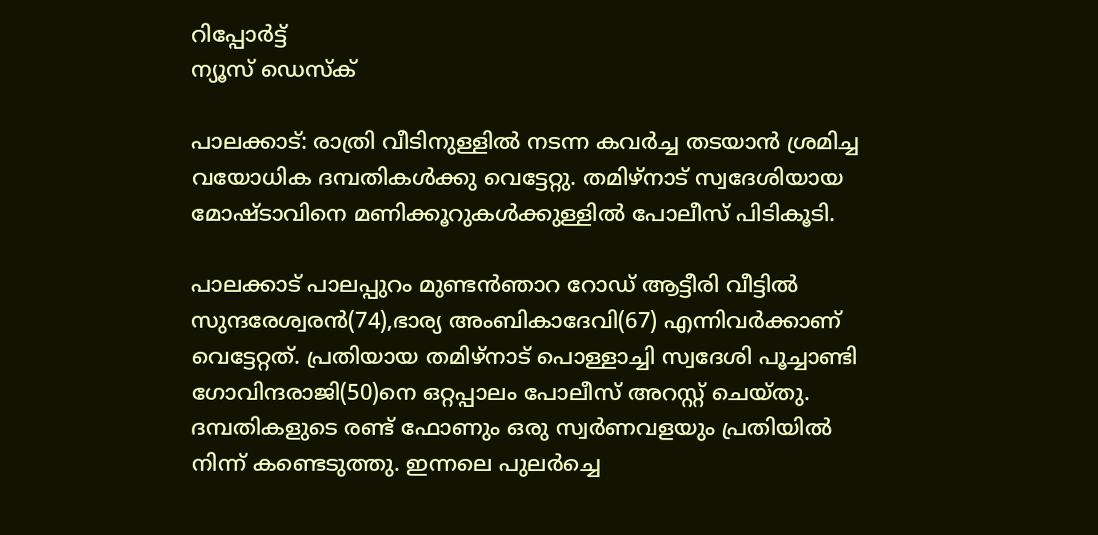റിപ്പോര്‍ട്ട്
ന്യൂസ് ഡെസ്ക്

പാലക്കാട്: രാത്രി വീടിനുള്ളില്‍ നടന്ന കവര്‍ച്ച തടയാന്‍ ശ്രമിച്ച വയോധിക ദമ്പതികള്‍ക്കു വെട്ടേറ്റു. തമിഴ്‌നാട് സ്വദേശിയായ മോഷ്ടാവിനെ മണിക്കൂറുകള്‍ക്കുള്ളില്‍ പോലീസ് പിടികൂടി.

പാലക്കാട് പാലപ്പുറം മുണ്ടന്‍ഞാറ റോഡ് ആട്ടീരി വീട്ടില്‍ സുന്ദരേശ്വരന്‍(74),ഭാര്യ അംബികാദേവി(67) എന്നിവര്‍ക്കാണ് വെട്ടേറ്റത്. പ്രതിയായ തമിഴ്‌നാട് പൊള്ളാച്ചി സ്വദേശി പൂച്ചാണ്ടി ഗോവിന്ദരാജി(50)നെ ഒറ്റപ്പാലം പോലീസ് അറസ്റ്റ് ചെയ്തു. ദമ്പതികളുടെ രണ്ട് ഫോണും ഒരു സ്വര്‍ണവളയും പ്രതിയില്‍ നിന്ന് കണ്ടെടുത്തു. ഇന്നലെ പുലര്‍ച്ചെ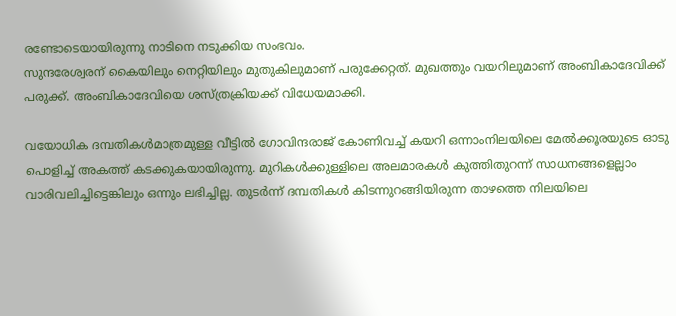രണ്ടോടെയായിരുന്നു നാടിനെ നടുക്കിയ സംഭവം.
സുന്ദരേശ്വരന് കൈയിലും നെറ്റിയിലും മുതുകിലുമാണ് പരുക്കേറ്റത്. മുഖത്തും വയറിലുമാണ് അംബികാദേവിക്ക് പരുക്ക്. അംബികാദേവിയെ ശസ്ത്രക്രിയക്ക് വിധേയമാക്കി.

വയോധിക ദമ്പതികള്‍മാത്രമുള്ള വീട്ടില്‍ ഗോവിന്ദരാജ് കോണിവച്ച് കയറി ഒന്നാംനിലയിലെ മേല്‍ക്കൂരയുടെ ഓടു പൊളിച്ച് അകത്ത് കടക്കുകയായിരുന്നു. മുറികള്‍ക്കുള്ളിലെ അലമാരകള്‍ കുത്തിതുറന്ന് സാധനങ്ങളെല്ലാം വാരിവലിച്ചിട്ടെങ്കിലും ഒന്നും ലഭിച്ചില്ല. തുടര്‍ന്ന് ദമ്പതികള്‍ കിടന്നുറങ്ങിയിരുന്ന താഴത്തെ നിലയിലെ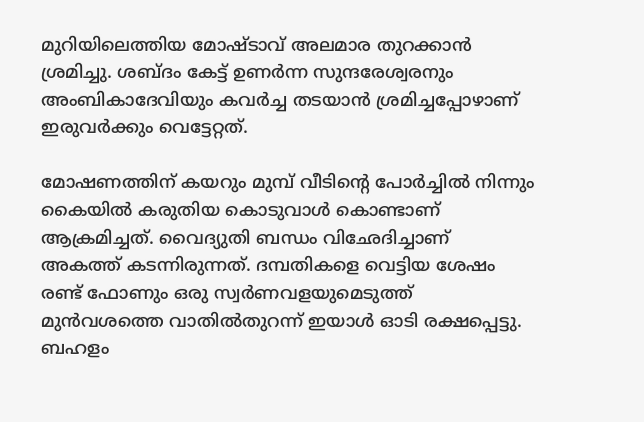മുറിയിലെത്തിയ മോഷ്ടാവ് അലമാര തുറക്കാന്‍ ശ്രമിച്ചു. ശബ്ദം കേട്ട് ഉണര്‍ന്ന സുന്ദരേശ്വരനും അംബികാദേവിയും കവര്‍ച്ച തടയാന്‍ ശ്രമിച്ചപ്പോഴാണ് ഇരുവര്‍ക്കും വെട്ടേറ്റത്.

മോഷണത്തിന് കയറും മുമ്പ് വീടിന്റെ പോര്‍ച്ചില്‍ നിന്നും കൈയില്‍ കരുതിയ കൊടുവാള്‍ കൊണ്ടാണ് ആക്രമിച്ചത്. വൈദ്യുതി ബന്ധം വിഛേദിച്ചാണ് അകത്ത് കടന്നിരുന്നത്. ദമ്പതികളെ വെട്ടിയ ശേഷം രണ്ട് ഫോണും ഒരു സ്വര്‍ണവളയുമെടുത്ത് മുന്‍വശത്തെ വാതില്‍തുറന്ന് ഇയാള്‍ ഓടി രക്ഷപ്പെട്ടു. ബഹളം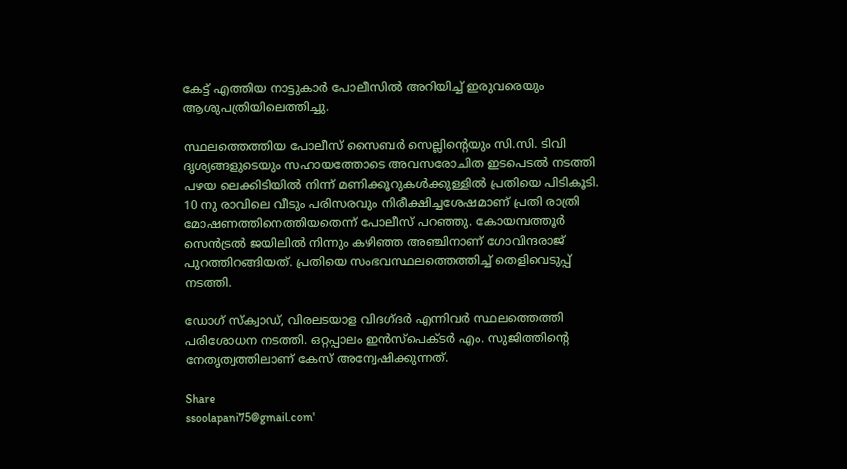കേട്ട് എത്തിയ നാട്ടുകാര്‍ പോലീസില്‍ അറിയിച്ച് ഇരുവരെയും ആശുപത്രിയിലെത്തിച്ചു.

സ്ഥലത്തെത്തിയ പോലീസ് സൈബര്‍ സെല്ലിന്റെയും സി.സി. ടിവി ദൃശ്യങ്ങളുടെയും സഹായത്തോടെ അവസരോചിത ഇടപെടല്‍ നടത്തി പഴയ ലെക്കിടിയില്‍ നിന്ന് മണിക്കൂറുകള്‍ക്കുള്ളില്‍ പ്രതിയെ പിടികൂടി. 10 നു രാവിലെ വീടും പരിസരവും നിരീക്ഷിച്ചശേഷമാണ് പ്രതി രാത്രി മോഷണത്തിനെത്തിയതെന്ന് പോലീസ് പറഞ്ഞു. കോയമ്പത്തൂര്‍ സെന്‍ട്രല്‍ ജയിലില്‍ നിന്നും കഴിഞ്ഞ അഞ്ചിനാണ് ഗോവിന്ദരാജ് പുറത്തിറങ്ങിയത്. പ്രതിയെ സംഭവസ്ഥലത്തെത്തിച്ച് തെളിവെടുപ്പ് നടത്തി.

ഡോഗ് സ്‌ക്വാഡ്, വിരലടയാള വിദഗ്ദര്‍ എന്നിവര്‍ സ്ഥലത്തെത്തി പരിശോധന നടത്തി. ഒറ്റപ്പാലം ഇന്‍സ്‌പെക്ടര്‍ എം. സുജിത്തിന്റെ നേതൃത്വത്തിലാണ് കേസ് അന്വേഷിക്കുന്നത്.

Share
ssoolapani75@gmail.com'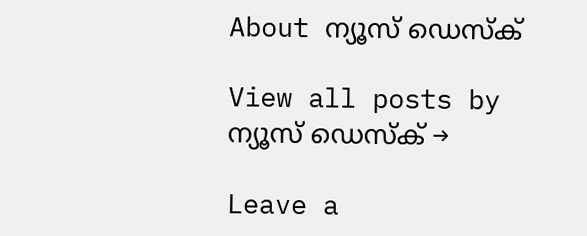About ന്യൂസ് ഡെസ്ക്

View all posts by ന്യൂസ് ഡെസ്ക് →

Leave a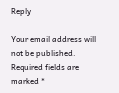Reply

Your email address will not be published. Required fields are marked *